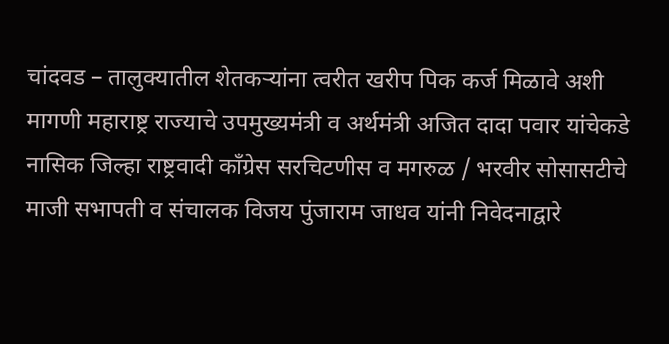चांदवड – तालुक्यातील शेतकऱ्यांना त्वरीत खरीप पिक कर्ज मिळावे अशी मागणी महाराष्ट्र राज्याचे उपमुख्यमंत्री व अर्थमंत्री अजित दादा पवार यांचेकडे
नासिक जिल्हा राष्ट्रवादी काँग्रेस सरचिटणीस व मगरुळ / भरवीर सोसासटीचे माजी सभापती व संचालक विजय पुंजाराम जाधव यांनी निवेदनाद्वारे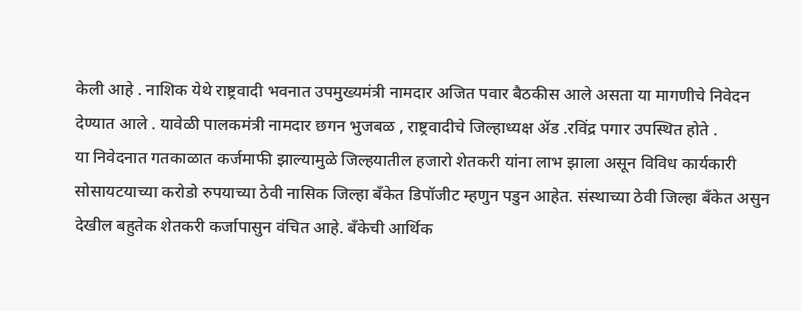केली आहे . नाशिक येथे राष्ट्रवादी भवनात उपमुख्यमंत्री नामदार अजित पवार बैठकीस आले असता या मागणीचे निवेदन देण्यात आले . यावेळी पालकमंत्री नामदार छगन भुजबळ , राष्ट्रवादीचे जिल्हाध्यक्ष ॲड .रविंद्र पगार उपस्थित होते .
या निवेदनात गतकाळात कर्जमाफी झाल्यामुळे जिल्हयातील हजारो शेतकरी यांना लाभ झाला असून विविध कार्यकारी सोसायटयाच्या करोडो रुपयाच्या ठेवी नासिक जिल्हा बँकेत डिपॉजीट म्हणुन पडुन आहेत. संस्थाच्या ठेवी जिल्हा बँकेत असुन देखील बहुतेक शेतकरी कर्जापासुन वंचित आहे. बँकेची आर्थिक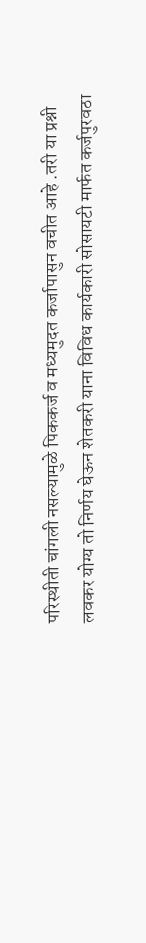परिस्थीती चांगली नसल्यामुळे पिककर्ज व मध्यमुदत कर्जापासुन वचीत आहे .तरी या प्रश्नी लवकर योग्य तो निर्णय घेऊन शेतकरी याना विविध कार्यकारी सोसायटी मार्फत कर्जपुरवठा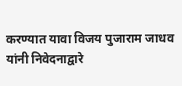करण्यात यावा विजय पुजाराम जाधव यांनी निवेदनाद्वारे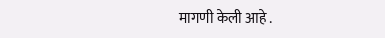मागणी केली आहे .